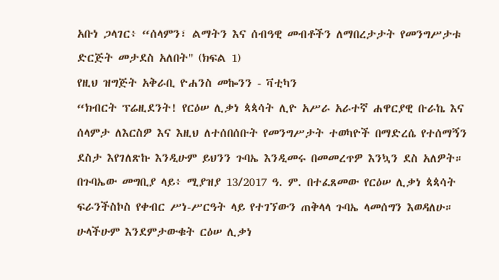አቡነ ጋላገር፥ “ሰላምን፣ ልማትን እና ሰብዓዊ መብቶችን ለማበረታታት የመንግሥታቱ ድርጅት መታደስ አለበት" (ክፍል 1)
የዚህ ዝግጅት አቅራቢ ዮሐንስ መኰንን - ቫቲካን
“ክብርት ፕሬዚደንት! የርዕሠ ሊቃነ ጳጳሳት ሊዮ አሥራ አራተኛ ሐዋርያዊ ቡራኬ እና ሰላምታ ለእርስዎ እና እዚህ ለተሰበሰቡት የመንግሥታት ተወካዮች በማድረሴ የተሰማኝን ደስታ እየገለጽኩ እንዲሁም ይህንን ጉባኤ እንዲመሩ በመመረጥዎ እንኳን ደስ አለዎት። በጉባኤው መግቢያ ላይ፥ ሚያዝያ 13/2017 ዓ. ም. በተፈጸመው የርዕሠ ሊቃነ ጳጳሳት ፍራንችስኮስ የቀብር ሥነ-ሥርዓት ላይ የተገኘውን ጠቅላላ ጉባኤ ላመሰግን እወዳለሁ።
ሁላችሁም እንደምታውቁት ርዕሠ ሊቃነ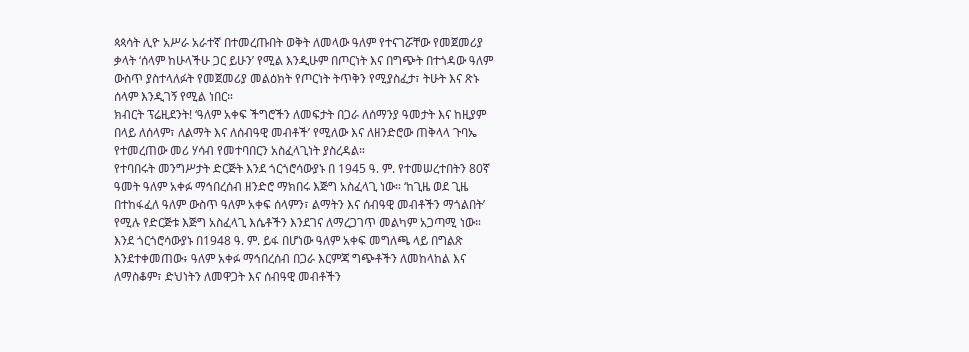ጳጳሳት ሊዮ አሥራ አራተኛ በተመረጡበት ወቅት ለመላው ዓለም የተናገሯቸው የመጀመሪያ ቃላት ‘ሰላም ከሁላችሁ ጋር ይሁን’ የሚል እንዲሁም በጦርነት እና በግጭት በተጎዳው ዓለም ውስጥ ያስተላለፉት የመጀመሪያ መልዕክት የጦርነት ትጥቅን የሚያስፈታ፣ ትሁት እና ጽኑ ሰላም እንዲገኝ የሚል ነበር።
ክብርት ፕሬዚደንት! ‘ዓለም አቀፍ ችግሮችን ለመፍታት በጋራ ለሰማንያ ዓመታት እና ከዚያም በላይ ለሰላም፣ ለልማት እና ለሰብዓዊ መብቶች’ የሚለው እና ለዘንድሮው ጠቅላላ ጉባኤ የተመረጠው መሪ ሃሳብ የመተባበርን አስፈላጊነት ያስረዳል።
የተባበሩት መንግሥታት ድርጅት እንደ ጎርጎሮሳውያኑ በ 1945 ዓ. ም. የተመሠረተበትን 80ኛ ዓመት ዓለም አቀፉ ማኅበረሰብ ዘንድሮ ማክበሩ እጅግ አስፈላጊ ነው። ‘ከጊዜ ወደ ጊዜ በተከፋፈለ ዓለም ውስጥ ዓለም አቀፍ ሰላምን፣ ልማትን እና ሰብዓዊ መብቶችን ማጎልበት’ የሚሉ የድርጅቱ እጅግ አስፈላጊ እሴቶችን እንደገና ለማረጋገጥ መልካም አጋጣሚ ነው።
እንደ ጎርጎሮሳውያኑ በ1948 ዓ. ም. ይፋ በሆነው ዓለም አቀፍ መግለጫ ላይ በግልጽ እንደተቀመጠው፥ ዓለም አቀፉ ማኅበረሰብ በጋራ እርምጃ ግጭቶችን ለመከላከል እና ለማስቆም፣ ድህነትን ለመዋጋት እና ሰብዓዊ መብቶችን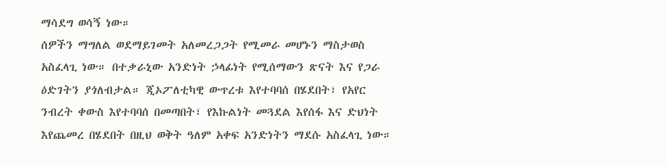ማሳደግ ወሳኝ ነው።
ሰዎችን ማግለል ወደማይገመት አለመረጋጋት የሚመራ መሆኑን ማስታወስ አስፈላጊ ነው። በተቃራኒው አንድነት ኃላፊነት የሚሰማውን ጽናት እና የጋራ ዕድገትን ያጎለብታል። ጂኦፖለቲካዊ ውጥረቱ እየተባባሰ በሄደበት፣ የአየር ንብረት ቀውስ እየተባባሰ በመጣበት፣ የእኩልነት መጓደል እየሰፋ እና ድህነት እየጨመረ በሄደበት በዚህ ወቅት ዓለም አቀፍ አንድነትን ማደሱ አስፈላጊ ነው።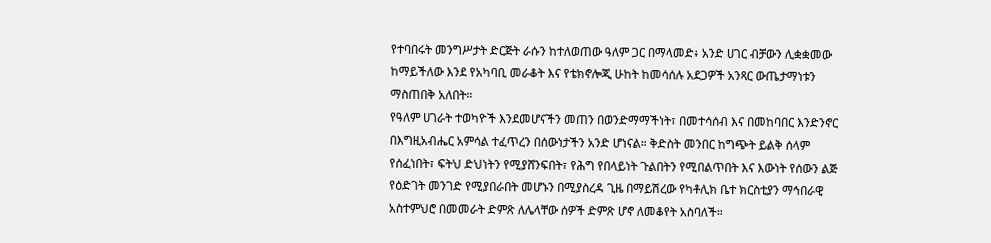የተባበሩት መንግሥታት ድርጅት ራሱን ከተለወጠው ዓለም ጋር በማላመድ፥ አንድ ሀገር ብቻውን ሊቋቋመው ከማይችለው እንደ የአካባቢ መራቆት እና የቴክኖሎጂ ሁከት ከመሳሰሉ አደጋዎች አንጻር ውጤታማነቱን ማስጠበቅ አለበት።
የዓለም ሀገራት ተወካዮች እንደመሆናችን መጠን በወንድማማችነት፣ በመተሳሰብ እና በመከባበር እንድንኖር በእግዚአብሔር አምሳል ተፈጥረን በሰውነታችን አንድ ሆነናል። ቅድስት መንበር ከግጭት ይልቅ ሰላም የሰፈነበት፣ ፍትህ ድህነትን የሚያሸንፍበት፣ የሕግ የበላይነት ጉልበትን የሚበልጥበት እና እውነት የሰውን ልጅ የዕድገት መንገድ የሚያበራበት መሆኑን በሚያስረዳ ጊዜ በማይሽረው የካቶሊክ ቤተ ክርስቲያን ማኅበራዊ አስተምህሮ በመመራት ድምጽ ለሌላቸው ሰዎች ድምጽ ሆኖ ለመቆየት አስባለች።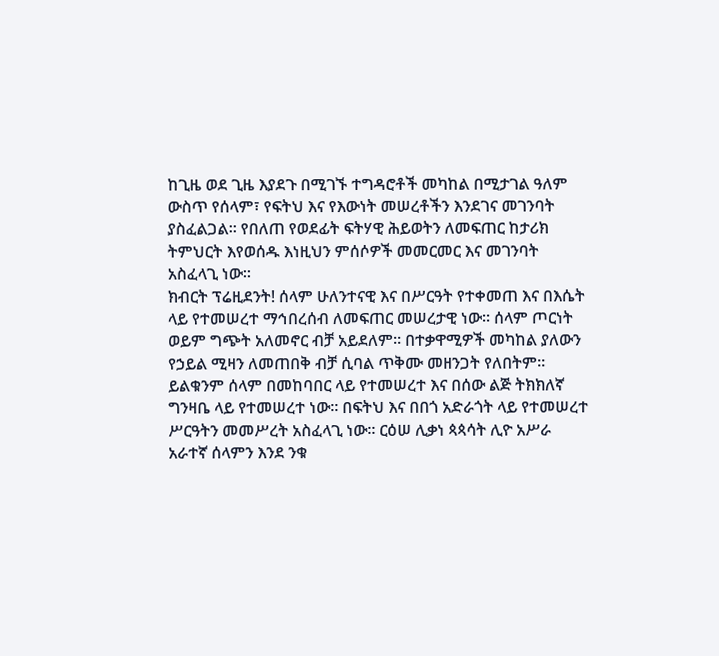ከጊዜ ወደ ጊዜ እያደጉ በሚገኙ ተግዳሮቶች መካከል በሚታገል ዓለም ውስጥ የሰላም፣ የፍትህ እና የእውነት መሠረቶችን እንደገና መገንባት ያስፈልጋል። የበለጠ የወደፊት ፍትሃዊ ሕይወትን ለመፍጠር ከታሪክ ትምህርት እየወሰዱ እነዚህን ምሰሶዎች መመርመር እና መገንባት አስፈላጊ ነው።
ክብርት ፕሬዚደንት! ሰላም ሁለንተናዊ እና በሥርዓት የተቀመጠ እና በእሴት ላይ የተመሠረተ ማኅበረሰብ ለመፍጠር መሠረታዊ ነው። ሰላም ጦርነት ወይም ግጭት አለመኖር ብቻ አይደለም። በተቃዋሚዎች መካከል ያለውን የኃይል ሚዛን ለመጠበቅ ብቻ ሲባል ጥቅሙ መዘንጋት የለበትም። ይልቁንም ሰላም በመከባበር ላይ የተመሠረተ እና በሰው ልጅ ትክክለኛ ግንዛቤ ላይ የተመሠረተ ነው። በፍትህ እና በበጎ አድራጎት ላይ የተመሠረተ ሥርዓትን መመሥረት አስፈላጊ ነው። ርዕሠ ሊቃነ ጳጳሳት ሊዮ አሥራ አራተኛ ሰላምን እንደ ንቁ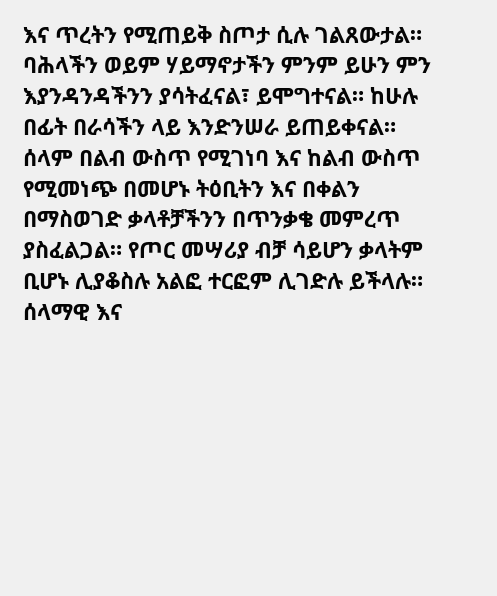እና ጥረትን የሚጠይቅ ስጦታ ሲሉ ገልጸውታል። ባሕላችን ወይም ሃይማኖታችን ምንም ይሁን ምን እያንዳንዳችንን ያሳትፈናል፣ ይሞግተናል። ከሁሉ በፊት በራሳችን ላይ እንድንሠራ ይጠይቀናል። ሰላም በልብ ውስጥ የሚገነባ እና ከልብ ውስጥ የሚመነጭ በመሆኑ ትዕቢትን እና በቀልን በማስወገድ ቃላቶቻችንን በጥንቃቄ መምረጥ ያስፈልጋል። የጦር መሣሪያ ብቻ ሳይሆን ቃላትም ቢሆኑ ሊያቆስሉ አልፎ ተርፎም ሊገድሉ ይችላሉ።
ሰላማዊ እና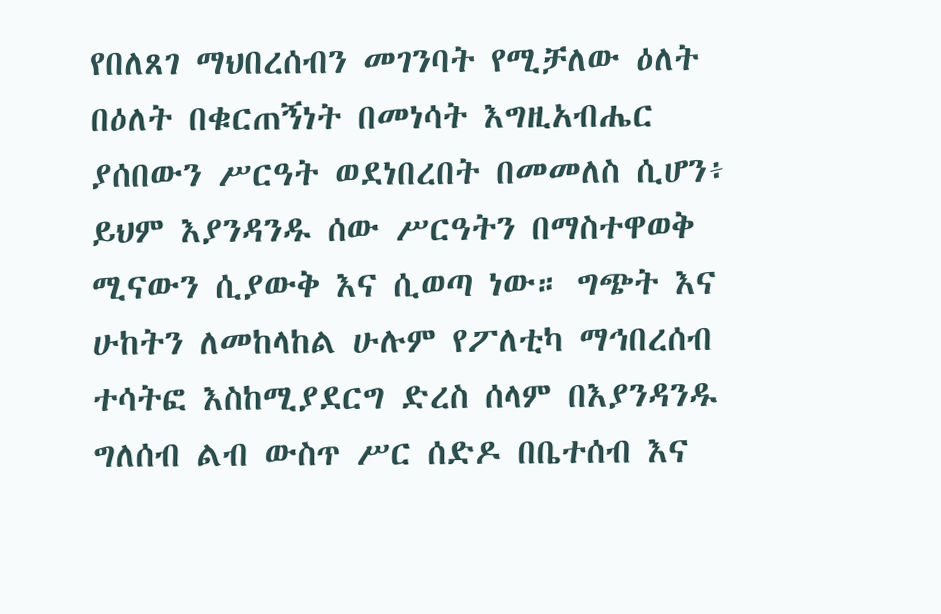የበለጸገ ማህበረሰብን መገንባት የሚቻለው ዕለት በዕለት በቁርጠኝነት በመነሳት እግዚአብሔር ያሰበውን ሥርዓት ወደነበረበት በመመለስ ሲሆን፥ ይህም እያንዳንዱ ሰው ሥርዓትን በማስተዋወቅ ሚናውን ሲያውቅ እና ሲወጣ ነው። ግጭት እና ሁከትን ለመከላከል ሁሉም የፖለቲካ ማኅበረሰብ ተሳትፎ እስከሚያደርግ ድረስ ሰላም በእያንዳንዱ ግለሰብ ልብ ውስጥ ሥር ሰድዶ በቤተሰብ እና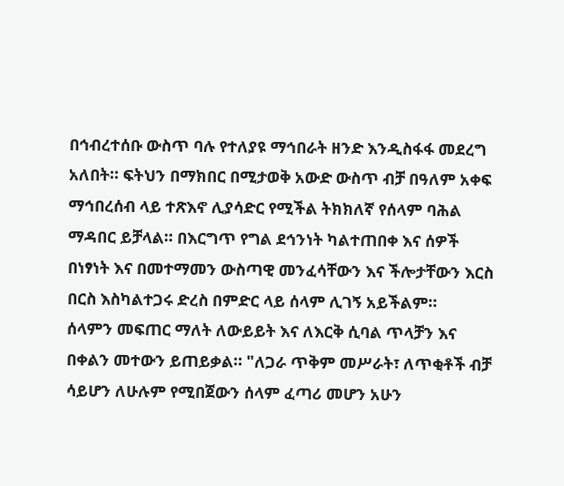በኅብረተሰቡ ውስጥ ባሉ የተለያዩ ማኅበራት ዘንድ እንዲስፋፋ መደረግ አለበት። ፍትህን በማክበር በሚታወቅ አውድ ውስጥ ብቻ በዓለም አቀፍ ማኅበረሰብ ላይ ተጽእኖ ሊያሳድር የሚችል ትክክለኛ የሰላም ባሕል ማዳበር ይቻላል። በእርግጥ የግል ደኅንነት ካልተጠበቀ እና ሰዎች በነፃነት እና በመተማመን ውስጣዊ መንፈሳቸውን እና ችሎታቸውን እርስ በርስ እስካልተጋሩ ድረስ በምድር ላይ ሰላም ሊገኝ አይችልም።
ሰላምን መፍጠር ማለት ለውይይት እና ለእርቅ ሲባል ጥላቻን እና በቀልን መተውን ይጠይቃል። "ለጋራ ጥቅም መሥራት፣ ለጥቂቶች ብቻ ሳይሆን ለሁሉም የሚበጀውን ሰላም ፈጣሪ መሆን አሁን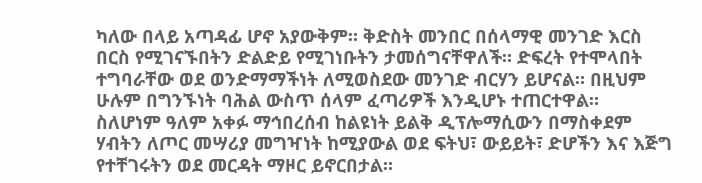ካለው በላይ አጣዳፊ ሆኖ አያውቅም። ቅድስት መንበር በሰላማዊ መንገድ እርስ በርስ የሚገናኙበትን ድልድይ የሚገነቡትን ታመሰግናቸዋለች። ድፍረት የተሞላበት ተግባራቸው ወደ ወንድማማችነት ለሚወስደው መንገድ ብርሃን ይሆናል። በዚህም ሁሉም በግንኙነት ባሕል ውስጥ ሰላም ፈጣሪዎች እንዲሆኑ ተጠርተዋል።
ስለሆነም ዓለም አቀፉ ማኅበረሰብ ከልዩነት ይልቅ ዲፕሎማሲውን በማስቀደም ሃብትን ለጦር መሣሪያ መግዣነት ከሚያውል ወደ ፍትህ፣ ውይይት፣ ድሆችን እና እጅግ የተቸገሩትን ወደ መርዳት ማዞር ይኖርበታል።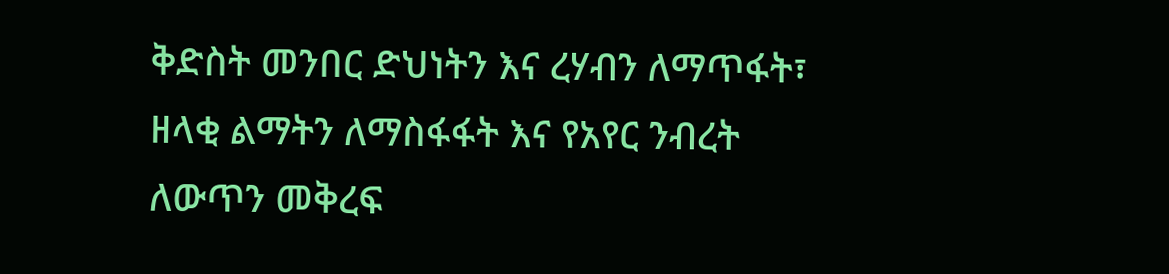ቅድስት መንበር ድህነትን እና ረሃብን ለማጥፋት፣ ዘላቂ ልማትን ለማስፋፋት እና የአየር ንብረት ለውጥን መቅረፍ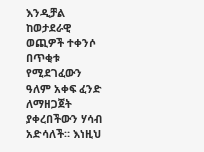እንዲቻል ከወታደራዊ ወጪዎች ተቀንሶ በጥቂቱ የሚደገፈውን ዓለም አቀፍ ፈንድ ለማዘጋጀት ያቀረበችውን ሃሳብ አድሳለች። እነዚህ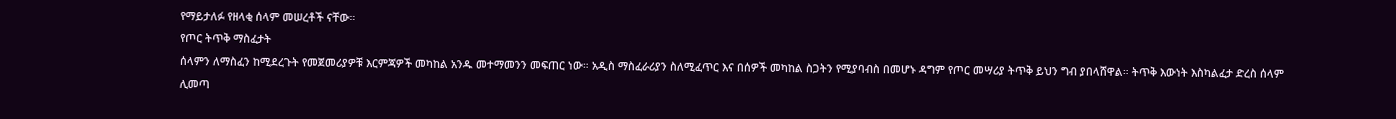የማይታለፉ የዘላቂ ሰላም መሠረቶች ናቸው።
የጦር ትጥቅ ማስፈታት
ሰላምን ለማስፈን ከሚደረጉት የመጀመሪያዎቹ እርምጃዎች መካከል አንዱ መተማመንን መፍጠር ነው። አዲስ ማስፈራሪያን ስለሚፈጥር እና በሰዎች መካከል ስጋትን የሚያባብስ በመሆኑ ዳግም የጦር መሣሪያ ትጥቅ ይህን ግብ ያበላሸዋል። ትጥቅ እውነት እስካልፈታ ድረስ ሰላም ሊመጣ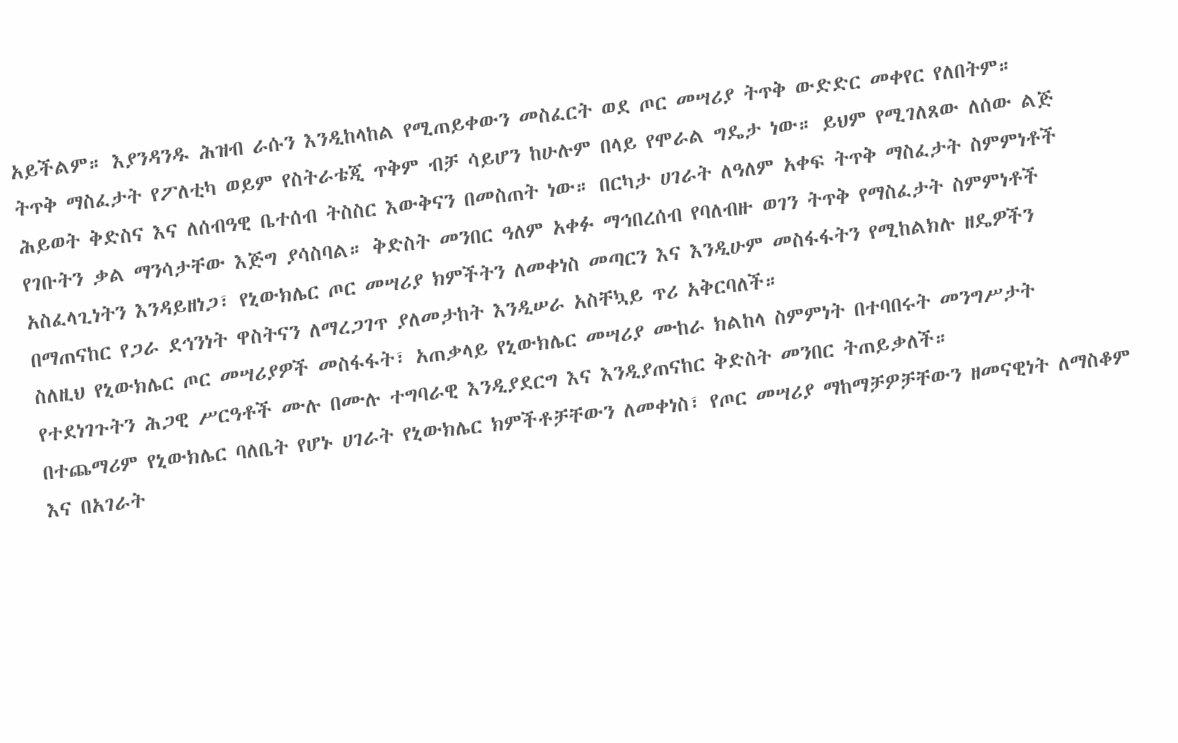አይችልም። እያንዳንዱ ሕዝብ ራሱን እንዲከላከል የሚጠይቀውን መስፈርት ወደ ጦር መሣሪያ ትጥቅ ውድድር መቀየር የለበትም።
ትጥቅ ማስፈታት የፖለቲካ ወይም የስትራቴጂ ጥቅም ብቻ ሳይሆን ከሁሉም በላይ የሞራል ግዴታ ነው። ይህም የሚገለጸው ለሰው ልጅ ሕይወት ቅድስና እና ለሰብዓዊ ቤተሰብ ትስስር እውቅናን በመስጠት ነው። በርካታ ሀገራት ለዓለም አቀፍ ትጥቅ ማስፈታት ስምምነቶች የገቡትን ቃል ማንሳታቸው እጅግ ያሳስባል። ቅድስት መንበር ዓለም አቀፉ ማኅበረሰብ የባለብዙ ወገን ትጥቅ የማስፈታት ስምምነቶች አስፈላጊነትን እንዳይዘነጋ፣ የኒውክሌር ጦር መሣሪያ ክምችትን ለመቀነስ መጣርን እና እንዲሁም መስፋፋትን የሚከልክሉ ዘዴዎችን በማጠናከር የጋራ ደኅንነት ዋስትናን ለማረጋገጥ ያለመታከት እንዲሠራ አስቸኳይ ጥሪ አቅርባለች።
ስለዚህ የኒውክሌር ጦር መሣሪያዎች መስፋፋት፣ አጠቃላይ የኒውክሌር መሣሪያ ሙከራ ክልከላ ስምምነት በተባበሩት መንግሥታት የተደነገጉትን ሕጋዊ ሥርዓቶች ሙሉ በሙሉ ተግባራዊ እንዲያደርግ እና እንዲያጠናከር ቅድስት መንበር ትጠይቃለች።
በተጨማሪም የኒውክሌር ባለቤት የሆኑ ሀገራት የኒውክሌር ክምችቶቻቸውን ለመቀነስ፣ የጦር መሣሪያ ማከማቻዎቻቸውን ዘመናዊነት ለማስቆም እና በአገራት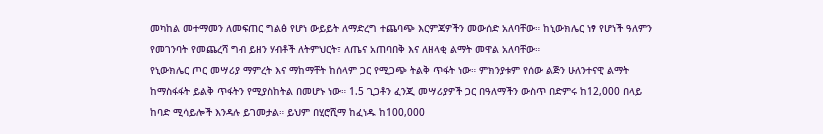መካከል መተማመን ለመፍጠር ግልፅ የሆነ ውይይት ለማድረግ ተጨባጭ እርምጃዎችን መውሰድ አለባቸው። ከኒውክሌር ነፃ የሆነች ዓለምን የመገንባት የመጨረሻ ግብ ይዘን ሃብቶች ለትምህርት፣ ለጤና አጠባበቅ እና ለዘላቂ ልማት መዋል አለባቸው።
የኒውክሌር ጦር መሣሪያ ማምረት እና ማከማቸት ከሰላም ጋር የሚጋጭ ትልቅ ጥፋት ነው። ምክንያቱም የሰው ልጅን ሁለንተናዊ ልማት ከማስፋፋት ይልቅ ጥፋትን የሚያስከትል በመሆኑ ነው። 1.5 ጊጋቶን ፈንጂ መሣሪያዎች ጋር በዓለማችን ውስጥ በድምሩ ከ12,000 በላይ ከባድ ሚሳይሎች እንዳሉ ይገመታል። ይህም በሂሮሺማ ከፈነዱ ከ100,000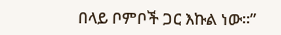በላይ ቦምቦች ጋር እኩል ነው።”